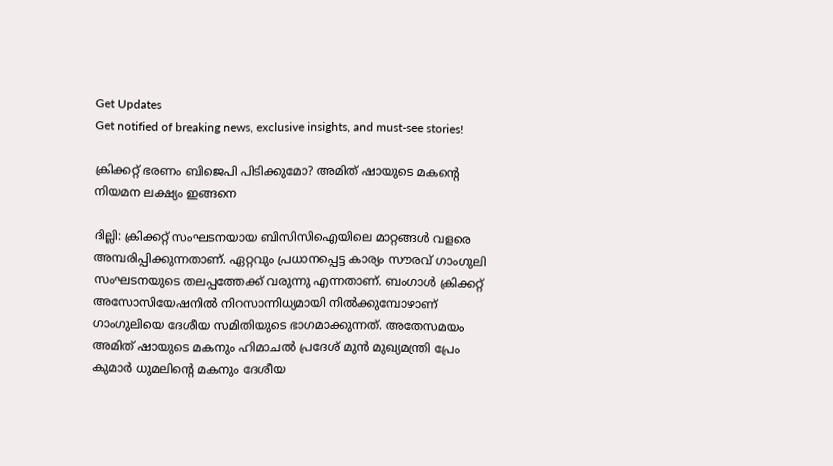Get Updates
Get notified of breaking news, exclusive insights, and must-see stories!

ക്രിക്കറ്റ് ഭരണം ബിജെപി പിടിക്കുമോ? അമിത് ഷായുടെ മകന്റെ നിയമന ലക്ഷ്യം ഇങ്ങനെ

ദില്ലി: ക്രിക്കറ്റ് സംഘടനയായ ബിസിസിഐയിലെ മാറ്റങ്ങള്‍ വളരെ അമ്പരിപ്പിക്കുന്നതാണ്. ഏറ്റവും പ്രധാനപ്പെട്ട കാര്യം സൗരവ് ഗാംഗുലി സംഘടനയുടെ തലപ്പത്തേക്ക് വരുന്നു എന്നതാണ്. ബംഗാള്‍ ക്രിക്കറ്റ് അസോസിയേഷനില്‍ നിറസാന്നിധ്യമായി നില്‍ക്കുമ്പോഴാണ് ഗാംഗുലിയെ ദേശീയ സമിതിയുടെ ഭാഗമാക്കുന്നത്. അതേസമയം അമിത് ഷായുടെ മകനും ഹിമാചല്‍ പ്രദേശ് മുന്‍ മുഖ്യമന്ത്രി പ്രേം കുമാര്‍ ധുമലിന്റെ മകനും ദേശീയ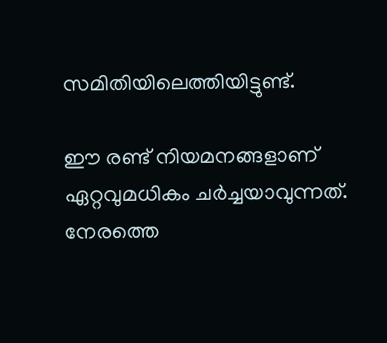സമിതിയിലെത്തിയിട്ടുണ്ട്.

ഈ രണ്ട് നിയമനങ്ങളാണ് ഏറ്റവുമധികം ചര്‍ച്ചയാവുന്നത്. നേരത്തെ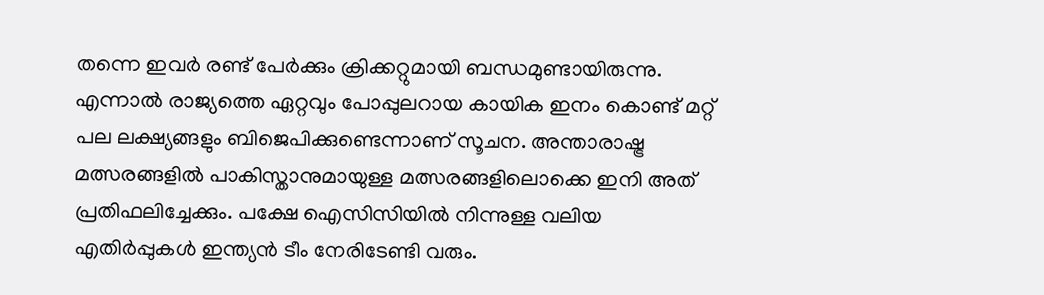തന്നെ ഇവര്‍ രണ്ട് പേര്‍ക്കും ക്രിക്കറ്റുമായി ബന്ധമുണ്ടായിരുന്നു. എന്നാല്‍ രാജ്യത്തെ ഏറ്റവും പോപ്പുലറായ കായിക ഇനം കൊണ്ട് മറ്റ് പല ലക്ഷ്യങ്ങളും ബിജെപിക്കുണ്ടെന്നാണ് സൂചന. അന്താരാഷ്ട്ര മത്സരങ്ങളില്‍ പാകിസ്താനുമായുള്ള മത്സരങ്ങളിലൊക്കെ ഇനി അത് പ്രതിഫലിച്ചേക്കും. പക്ഷേ ഐസിസിയില്‍ നിന്നുള്ള വലിയ എതിര്‍പ്പുകള്‍ ഇന്ത്യന്‍ ടീം നേരിടേണ്ടി വരും.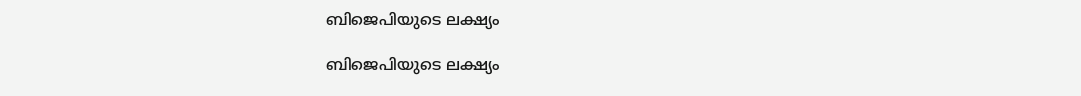ബിജെപിയുടെ ലക്ഷ്യം

ബിജെപിയുടെ ലക്ഷ്യം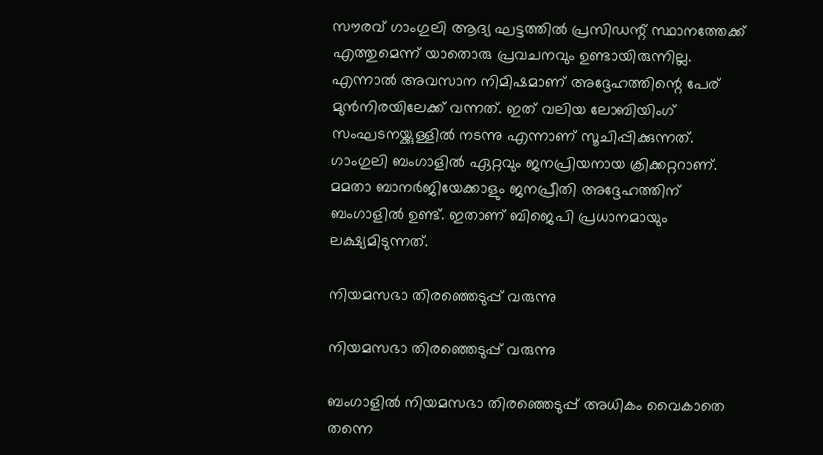സൗരവ് ഗാംഗുലി ആദ്യ ഘട്ടത്തില്‍ പ്രസിഡന്റ് സ്ഥാനത്തേക്ക് എത്തുമെന്ന് യാതൊരു പ്രവചനവും ഉണ്ടായിരുന്നില്ല. എന്നാല്‍ അവസാന നിമിഷമാണ് അദ്ദേഹത്തിന്റെ പേര് മുന്‍നിരയിലേക്ക് വന്നത്. ഇത് വലിയ ലോബിയിംഗ് സംഘടനയ്ക്കുള്ളില്‍ നടന്നു എന്നാണ് സൂചിപ്പിക്കുന്നത്. ഗാംഗുലി ബംഗാളില്‍ ഏറ്റവും ജനപ്രിയനായ ക്രിക്കറ്ററാണ്. മമതാ ബാനര്‍ജിയേക്കാളും ജനപ്രീതി അദ്ദേഹത്തിന് ബംഗാളില്‍ ഉണ്ട്. ഇതാണ് ബിജെപി പ്രധാനമായും ലക്ഷ്യമിടുന്നത്.

നിയമസഭാ തിരഞ്ഞെടുപ്പ് വരുന്നു

നിയമസഭാ തിരഞ്ഞെടുപ്പ് വരുന്നു

ബംഗാളില്‍ നിയമസഭാ തിരഞ്ഞെടുപ്പ് അധികം വൈകാതെ തന്നെ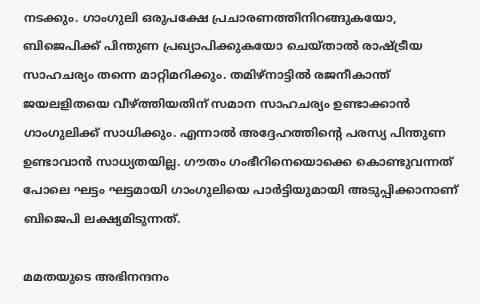നടക്കും. ഗാംഗുലി ഒരുപക്ഷേ പ്രചാരണത്തിനിറങ്ങുകയോ, ബിജെപിക്ക് പിന്തുണ പ്രഖ്യാപിക്കുകയോ ചെയ്താല്‍ രാഷ്ട്രീയ സാഹചര്യം തന്നെ മാറ്റിമറിക്കും. തമിഴ്‌നാട്ടില്‍ രജനീകാന്ത് ജയലളിതയെ വീഴ്ത്തിയതിന് സമാന സാഹചര്യം ഉണ്ടാക്കാന്‍ ഗാംഗുലിക്ക് സാധിക്കും. എന്നാല്‍ അദ്ദേഹത്തിന്റെ പരസ്യ പിന്തുണ ഉണ്ടാവാന്‍ സാധ്യതയില്ല. ഗൗതം ഗംഭീറിനെയൊക്കെ കൊണ്ടുവന്നത് പോലെ ഘട്ടം ഘട്ടമായി ഗാംഗുലിയെ പാര്‍ട്ടിയുമായി അടുപ്പിക്കാനാണ് ബിജെപി ലക്ഷ്യമിടുന്നത്.

മമതയുടെ അഭിനന്ദനം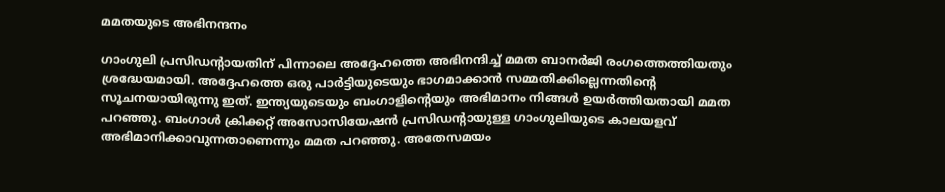മമതയുടെ അഭിനന്ദനം

ഗാംഗുലി പ്രസിഡന്റായതിന് പിന്നാലെ അദ്ദേഹത്തെ അഭിനന്ദിച്ച് മമത ബാനര്‍ജി രംഗത്തെത്തിയതും ശ്രദ്ധേയമായി. അദ്ദേഹത്തെ ഒരു പാര്‍ട്ടിയുടെയും ഭാഗമാക്കാന്‍ സമ്മതിക്കില്ലെന്നതിന്റെ സൂചനയായിരുന്നു ഇത്. ഇന്ത്യയുടെയും ബംഗാളിന്റെയും അഭിമാനം നിങ്ങള്‍ ഉയര്‍ത്തിയതായി മമത പറഞ്ഞു. ബംഗാള്‍ ക്രിക്കറ്റ് അസോസിയേഷന്‍ പ്രസിഡന്റായുള്ള ഗാംഗുലിയുടെ കാലയളവ് അഭിമാനിക്കാവുന്നതാണെന്നും മമത പറഞ്ഞു. അതേസമയം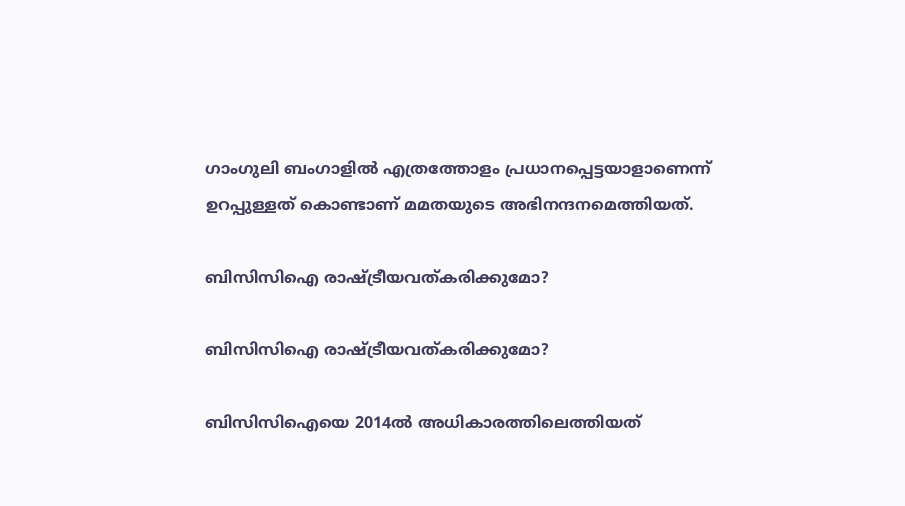ഗാംഗുലി ബംഗാളില്‍ എത്രത്തോളം പ്രധാനപ്പെട്ടയാളാണെന്ന് ഉറപ്പുള്ളത് കൊണ്ടാണ് മമതയുടെ അഭിനന്ദനമെത്തിയത്.

ബിസിസിഐ രാഷ്ട്രീയവത്കരിക്കുമോ?

ബിസിസിഐ രാഷ്ട്രീയവത്കരിക്കുമോ?

ബിസിസിഐയെ 2014ല്‍ അധികാരത്തിലെത്തിയത്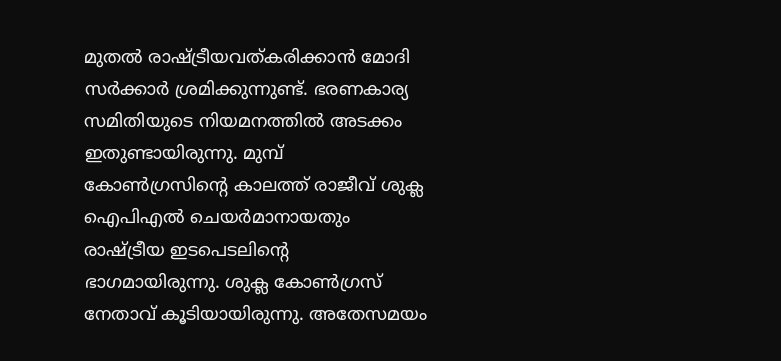മുതല്‍ രാഷ്ട്രീയവത്കരിക്കാന്‍ മോദി സര്‍ക്കാര്‍ ശ്രമിക്കുന്നുണ്ട്. ഭരണകാര്യ സമിതിയുടെ നിയമനത്തില്‍ അടക്കം ഇതുണ്ടായിരുന്നു. മുമ്പ് കോണ്‍ഗ്രസിന്റെ കാലത്ത് രാജീവ് ശുക്ല ഐപിഎല്‍ ചെയര്‍മാനായതും രാഷ്ട്രീയ ഇടപെടലിന്റെ ഭാഗമായിരുന്നു. ശുക്ല കോണ്‍ഗ്രസ് നേതാവ് കൂടിയായിരുന്നു. അതേസമയം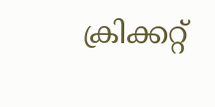ക്രിക്കറ്റ്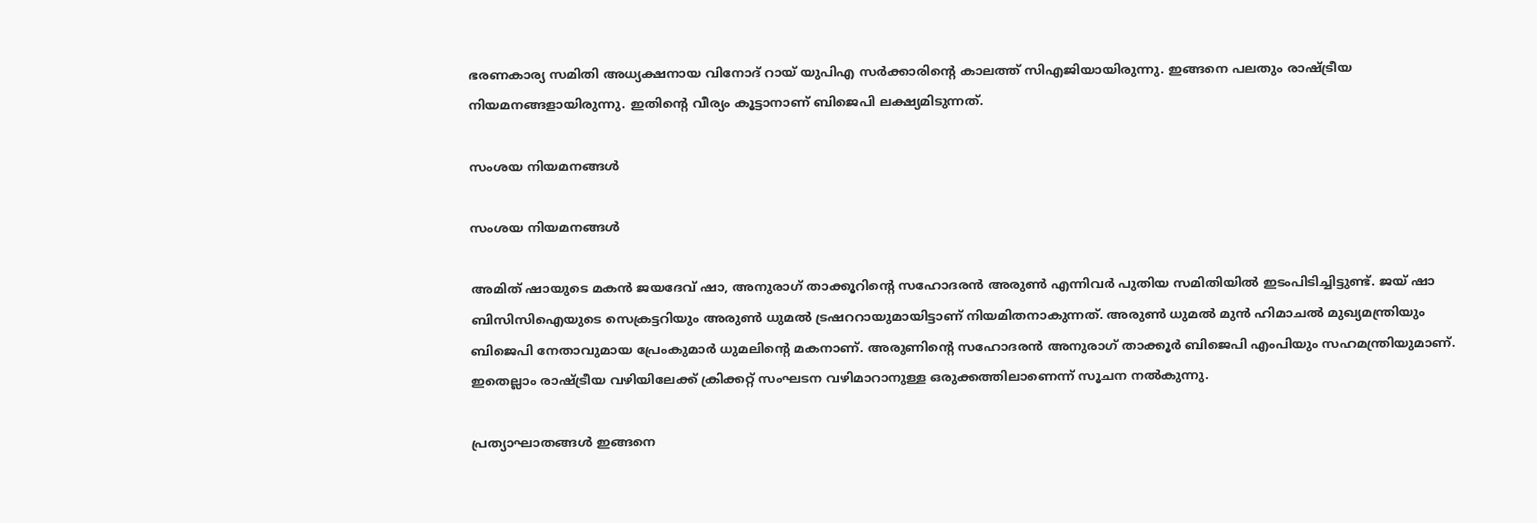ഭരണകാര്യ സമിതി അധ്യക്ഷനായ വിനോദ് റായ് യുപിഎ സര്‍ക്കാരിന്റെ കാലത്ത് സിഎജിയായിരുന്നു. ഇങ്ങനെ പലതും രാഷ്ട്രീയ നിയമനങ്ങളായിരുന്നു. ഇതിന്റെ വീര്യം കൂട്ടാനാണ് ബിജെപി ലക്ഷ്യമിടുന്നത്.

സംശയ നിയമനങ്ങള്‍

സംശയ നിയമനങ്ങള്‍

അമിത് ഷായുടെ മകന്‍ ജയദേവ് ഷാ, അനുരാഗ് താക്കൂറിന്റെ സഹോദരന്‍ അരുണ്‍ എന്നിവര്‍ പുതിയ സമിതിയില്‍ ഇടംപിടിച്ചിട്ടുണ്ട്. ജയ് ഷാ ബിസിസിഐയുടെ സെക്രട്ടറിയും അരുണ്‍ ധുമല്‍ ട്രഷററായുമായിട്ടാണ് നിയമിതനാകുന്നത്. അരുണ്‍ ധുമല്‍ മുന്‍ ഹിമാചല്‍ മുഖ്യമന്ത്രിയും ബിജെപി നേതാവുമായ പ്രേംകുമാര്‍ ധുമലിന്റെ മകനാണ്. അരുണിന്റെ സഹോദരന്‍ അനുരാഗ് താക്കൂര്‍ ബിജെപി എംപിയും സഹമന്ത്രിയുമാണ്. ഇതെല്ലാം രാഷ്ട്രീയ വഴിയിലേക്ക് ക്രിക്കറ്റ് സംഘടന വഴിമാറാനുള്ള ഒരുക്കത്തിലാണെന്ന് സൂചന നല്‍കുന്നു.

പ്രത്യാഘാതങ്ങള്‍ ഇങ്ങനെ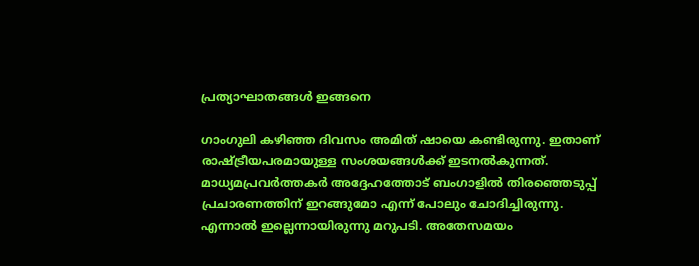പ്രത്യാഘാതങ്ങള്‍ ഇങ്ങനെ

ഗാംഗുലി കഴിഞ്ഞ ദിവസം അമിത് ഷായെ കണ്ടിരുന്നു. ഇതാണ് രാഷ്ട്രീയപരമായുള്ള സംശയങ്ങള്‍ക്ക് ഇടനല്‍കുന്നത്. മാധ്യമപ്രവര്‍ത്തകര്‍ അദ്ദേഹത്തോട് ബംഗാളില്‍ തിരഞ്ഞെടുപ്പ് പ്രചാരണത്തിന് ഇറങ്ങുമോ എന്ന് പോലും ചോദിച്ചിരുന്നു. എന്നാല്‍ ഇല്ലെന്നായിരുന്നു മറുപടി. അതേസമയം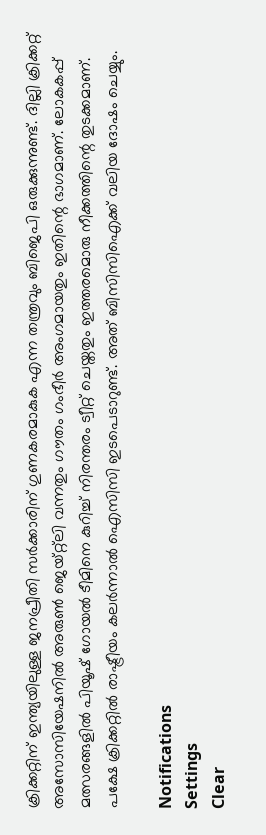ക്രിക്കറ്റിന് ഇന്ത്യയിലുള്ള ജനപ്രീതി സര്‍ക്കാരിന് ഗുണകരമാകുക എന്ന തന്ത്രവും ബിജെപി ഒരുക്കുന്നുണ്ട്. ദില്ലി ക്രിക്കറ്റ് അസോസിയേഷനില്‍ അരുണ്‍ ജെയ്റ്റ്‌ലി വന്നതും ഗൗതം ഗംഭീര്‍ അംഗമായതും ഇതിന്റെ ഭാഗമാണ്. ലോകകപ്പ് മത്സരങ്ങളില്‍ പിയൂഷ് ഗോയല്‍ ടീമിനെ കുറിച്ച് നിരന്തരം ട്വീറ്റ് ചെയ്തതും ഇത്തരമൊരു നീക്കത്തിന്റെ തുടക്കമാണ്. പക്ഷേ ക്രിക്കറ്റില്‍ രാഷ്ട്രീയം കലര്‍ന്നാല്‍ ഐസിസി ഇടപെടാറുണ്ട്. അത് ബിസിസിഐക്ക് വലിയ ദോഷം ചെയ്യും.

Notifications
Settings
Clear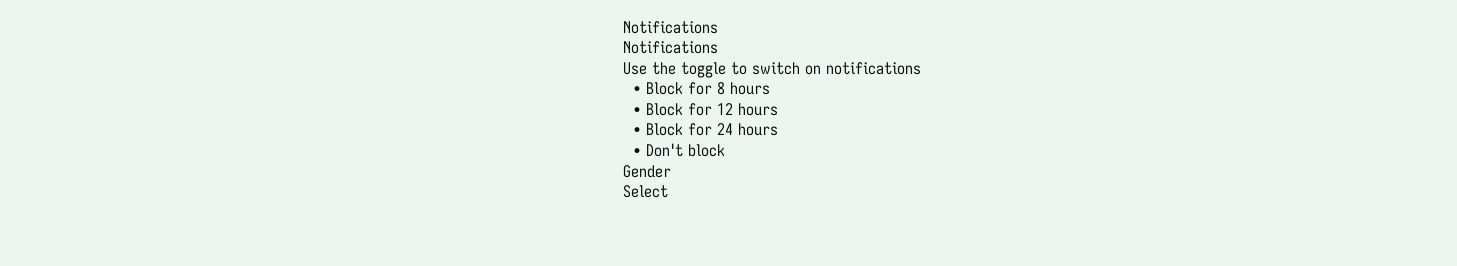Notifications
Notifications
Use the toggle to switch on notifications
  • Block for 8 hours
  • Block for 12 hours
  • Block for 24 hours
  • Don't block
Gender
Select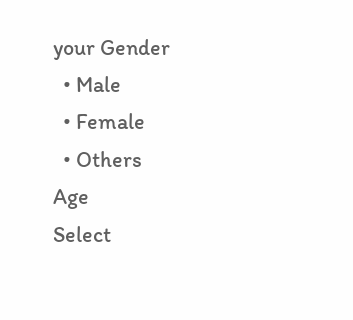your Gender
  • Male
  • Female
  • Others
Age
Select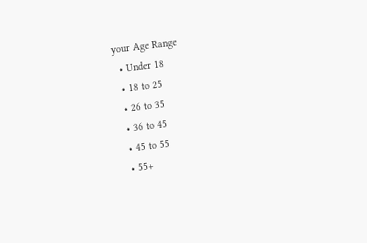your Age Range
  • Under 18
  • 18 to 25
  • 26 to 35
  • 36 to 45
  • 45 to 55
  • 55+